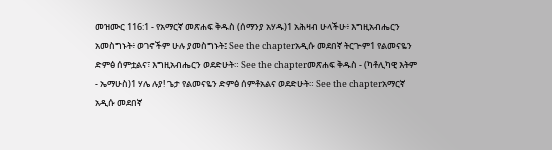መዝሙር 116:1 - የአማርኛ መጽሐፍ ቅዱስ (ሰማንያ አሃዱ)1 አሕዛብ ሁላችሁ፥ እግዚአብሔርን አመስግኑት፥ ወገኖችም ሁሉ ያመስግኑት፤ See the chapterአዲሱ መደበኛ ትርጒም1 የልመናዬን ድምፅ ሰምቷልና፣ እግዚአብሔርን ወደድሁት። See the chapterመጽሐፍ ቅዱስ - (ካቶሊካዊ እትም - ኤማሁስ)1 ሃሌ ሉያ! ጌታ የልመናዬን ድምፅ ሰምቶአልና ወደድሁት። See the chapterአማርኛ አዲሱ መደበኛ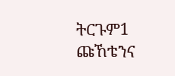ትርጉም1 ጩኸቴንና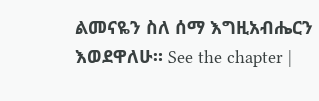ልመናዬን ስለ ሰማ እግዚአብሔርን እወደዋለሁ። See the chapter |